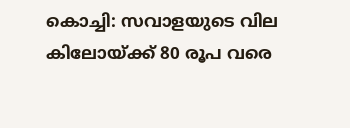കൊച്ചി: സവാളയുടെ വില കിലോയ്ക്ക് 80 രൂപ വരെ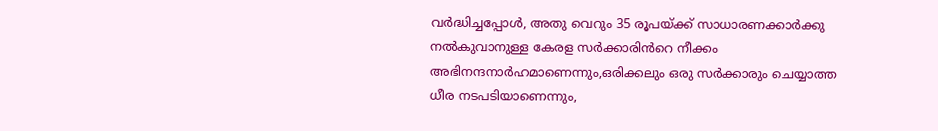വർദ്ധിച്ചപ്പോൾ, അതു വെറും 35 രൂപയ്ക്ക് സാധാരണക്കാർക്കു നൽകുവാനുള്ള കേരള സർക്കാരിൻറെ നീക്കം അഭിനന്ദനാർഹമാണെന്നും,ഒരിക്കലും ഒരു സർക്കാരും ചെയ്യാത്ത ധീര നടപടിയാണെന്നും,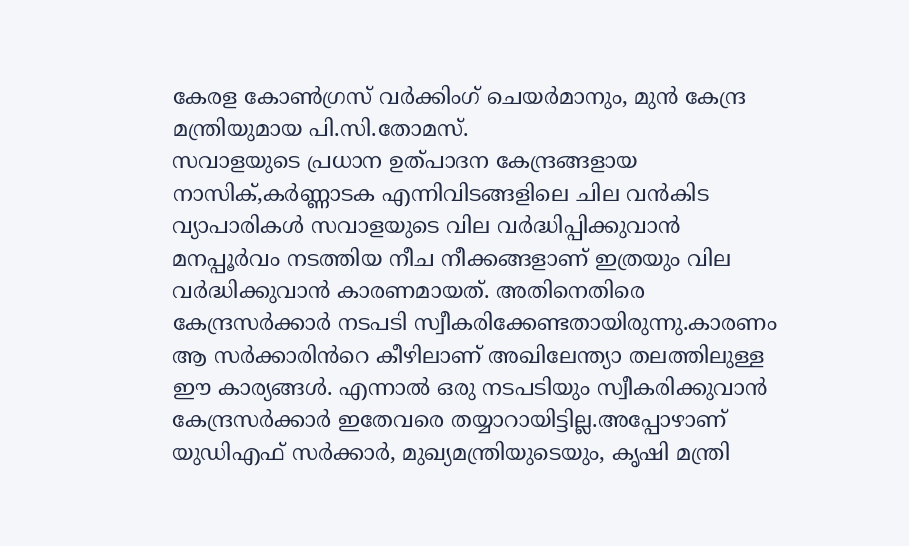കേരള കോൺഗ്രസ് വർക്കിംഗ് ചെയർമാനും, മുൻ കേന്ദ്ര മന്ത്രിയുമായ പി.സി.തോമസ്.
സവാളയുടെ പ്രധാന ഉത്പാദന കേന്ദ്രങ്ങളായ നാസിക്,കർണ്ണാടക എന്നിവിടങ്ങളിലെ ചില വൻകിട വ്യാപാരികൾ സവാളയുടെ വില വർദ്ധിപ്പിക്കുവാൻ മനപ്പൂർവം നടത്തിയ നീച നീക്കങ്ങളാണ് ഇത്രയും വില വർദ്ധിക്കുവാൻ കാരണമായത്. അതിനെതിരെ കേന്ദ്രസർക്കാർ നടപടി സ്വീകരിക്കേണ്ടതായിരുന്നു.കാരണം ആ സർക്കാരിൻറെ കീഴിലാണ് അഖിലേന്ത്യാ തലത്തിലുള്ള ഈ കാര്യങ്ങൾ. എന്നാൽ ഒരു നടപടിയും സ്വീകരിക്കുവാൻ കേന്ദ്രസർക്കാർ ഇതേവരെ തയ്യാറായിട്ടില്ല.അപ്പോഴാണ് യുഡിഎഫ് സർക്കാർ, മുഖ്യമന്ത്രിയുടെയും, കൃഷി മന്ത്രി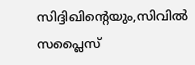സിദ്ദിഖിന്റെയും,സിവിൽ സപ്ലൈസ്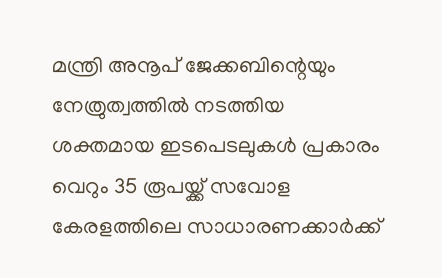മന്ത്രി അനൂപ് ജേക്കബിന്റെയും നേത്രുത്വത്തിൽ നടത്തിയ ശക്തമായ ഇടപെടലുകൾ പ്രകാരം വെറും 35 രൂപയ്ക്ക് സവോള കേരളത്തിലെ സാധാരണക്കാർക്ക്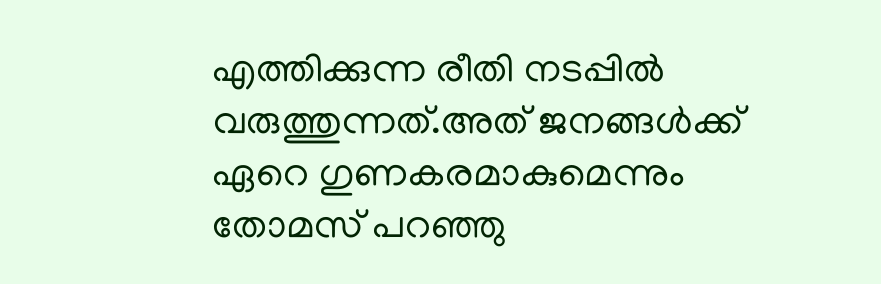എത്തിക്കുന്ന രീതി നടപ്പിൽ വരുത്തുന്നത്.അത് ജനങ്ങൾക്ക് ഏറെ ഗുണകരമാകുമെന്നും
തോമസ് പറഞ്ഞു